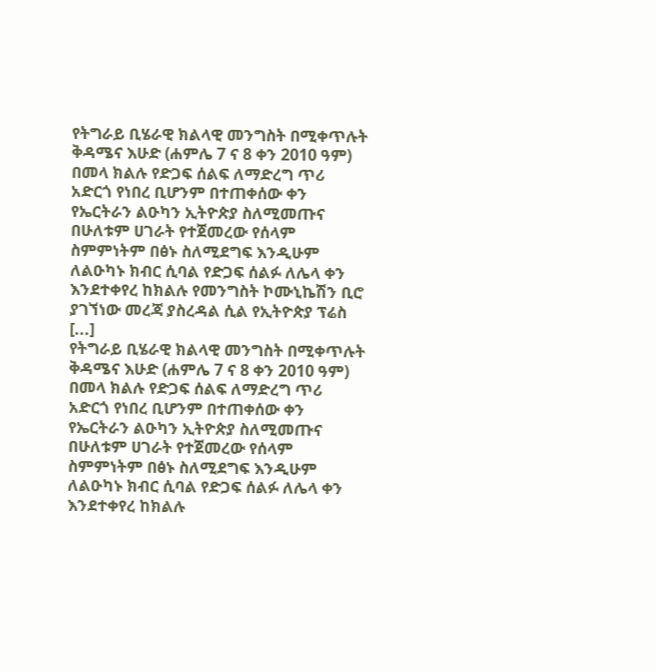የትግራይ ቢሄራዊ ክልላዊ መንግስት በሚቀጥሉት ቅዳሜና እሁድ (ሐምሌ 7 ና 8 ቀን 2010 ዓም) በመላ ክልሉ የድጋፍ ሰልፍ ለማድረግ ጥሪ አድርጎ የነበረ ቢሆንም በተጠቀሰው ቀን የኤርትራን ልዑካን ኢትዮጵያ ስለሚመጡና በሁለቱም ሀገራት የተጀመረው የሰላም ስምምነትም በፅኑ ስለሚደግፍ እንዲሁም ለልዑካኑ ክብር ሲባል የድጋፍ ሰልፉ ለሌላ ቀን እንደተቀየረ ከክልሉ የመንግስት ኮሙኒኬሽን ቢሮ ያገኘነው መረጃ ያስረዳል ሲል የኢትዮጵያ ፕሬስ [...]
የትግራይ ቢሄራዊ ክልላዊ መንግስት በሚቀጥሉት ቅዳሜና እሁድ (ሐምሌ 7 ና 8 ቀን 2010 ዓም) በመላ ክልሉ የድጋፍ ሰልፍ ለማድረግ ጥሪ አድርጎ የነበረ ቢሆንም በተጠቀሰው ቀን የኤርትራን ልዑካን ኢትዮጵያ ስለሚመጡና በሁለቱም ሀገራት የተጀመረው የሰላም ስምምነትም በፅኑ ስለሚደግፍ እንዲሁም ለልዑካኑ ክብር ሲባል የድጋፍ ሰልፉ ለሌላ ቀን እንደተቀየረ ከክልሉ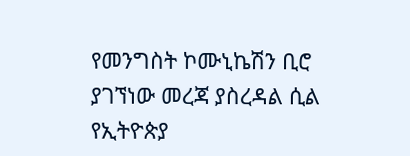የመንግስት ኮሙኒኬሽን ቢሮ ያገኘነው መረጃ ያስረዳል ሲል የኢትዮጵያ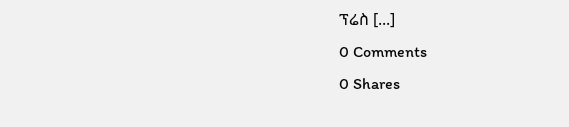ፕሬስ [...]
0 Comments
0 Shares